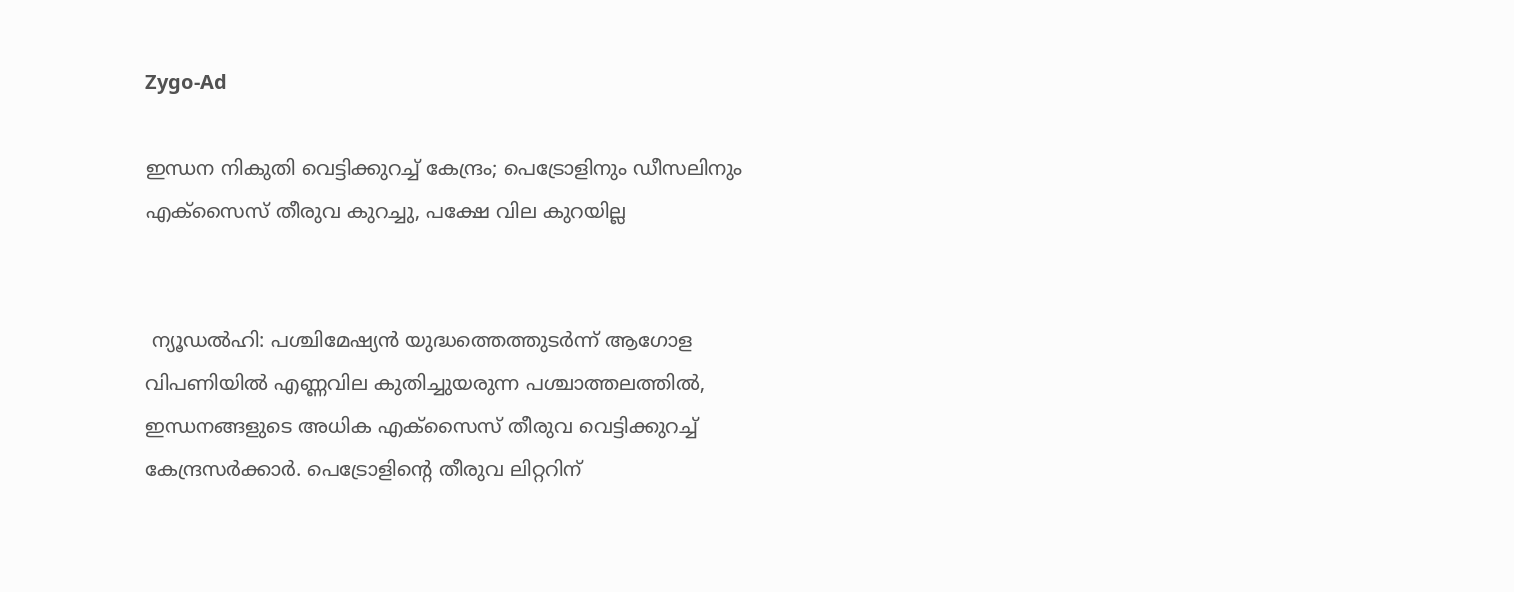Zygo-Ad

ഇന്ധന നികുതി വെട്ടിക്കുറച്ച് കേന്ദ്രം; പെട്രോളിനും ഡീസലിനും എക്സൈസ് തീരുവ കുറച്ചു, പക്ഷേ വില കുറയില്ല


 ന്യൂഡൽഹി: പശ്ചിമേഷ്യൻ യുദ്ധത്തെത്തുടർന്ന് ആഗോള വിപണിയിൽ എണ്ണവില കുതിച്ചുയരുന്ന പശ്ചാത്തലത്തിൽ, ഇന്ധനങ്ങളുടെ അധിക എക്സൈസ് തീരുവ വെട്ടിക്കുറച്ച് കേന്ദ്രസർക്കാർ. പെട്രോളിന്റെ തീരുവ ലിറ്ററിന്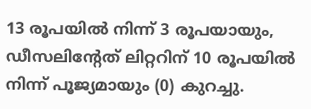13 രൂപയിൽ നിന്ന് 3 രൂപയായും, ഡീസലിന്റേത് ലിറ്ററിന് 10 രൂപയിൽ നിന്ന് പൂജ്യമായും (0) കുറച്ചു.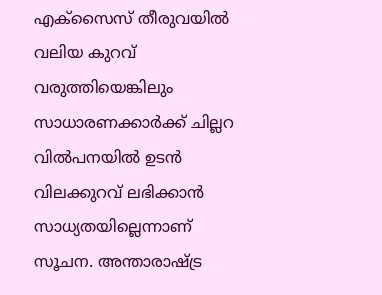എക്സൈസ് തീരുവയിൽ വലിയ കുറവ് വരുത്തിയെങ്കിലും സാധാരണക്കാർക്ക് ചില്ലറ വിൽപനയിൽ ഉടൻ വിലക്കുറവ് ലഭിക്കാൻ സാധ്യതയില്ലെന്നാണ് സൂചന. അന്താരാഷ്ട്ര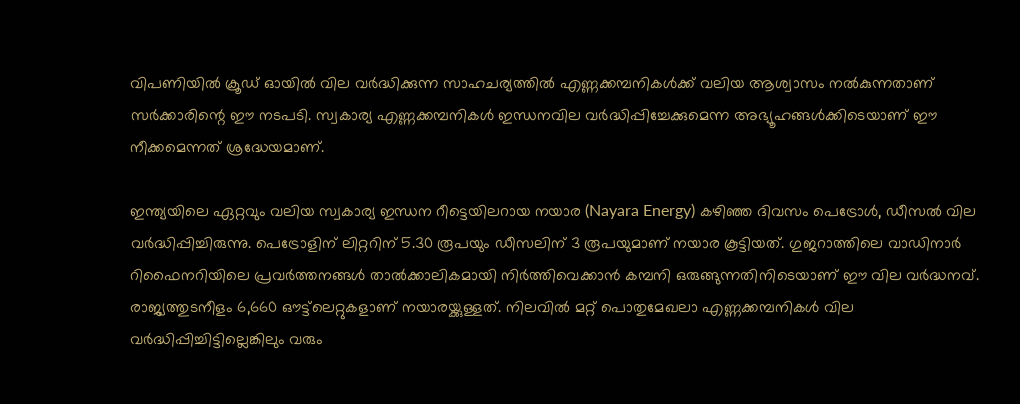വിപണിയിൽ ക്രൂഡ് ഓയിൽ വില വർദ്ധിക്കുന്ന സാഹചര്യത്തിൽ എണ്ണക്കമ്പനികൾക്ക് വലിയ ആശ്വാസം നൽകുന്നതാണ് സർക്കാരിന്റെ ഈ നടപടി. സ്വകാര്യ എണ്ണക്കമ്പനികൾ ഇന്ധനവില വർദ്ധിപ്പിച്ചേക്കുമെന്ന അഭ്യൂഹങ്ങൾക്കിടെയാണ് ഈ നീക്കമെന്നത് ശ്രദ്ധേയമാണ്.

ഇന്ത്യയിലെ ഏറ്റവും വലിയ സ്വകാര്യ ഇന്ധന റീട്ടെയിലറായ നയാര (Nayara Energy) കഴിഞ്ഞ ദിവസം പെട്രോൾ, ഡീസൽ വില വർദ്ധിപ്പിച്ചിരുന്നു. പെട്രോളിന് ലിറ്ററിന് 5.30 രൂപയും ഡീസലിന് 3 രൂപയുമാണ് നയാര കൂട്ടിയത്. ഗുജറാത്തിലെ വാഡിനാർ റിഫൈനറിയിലെ പ്രവർത്തനങ്ങൾ താൽക്കാലികമായി നിർത്തിവെക്കാൻ കമ്പനി ഒരുങ്ങുന്നതിനിടെയാണ് ഈ വില വർദ്ധനവ്. രാജ്യത്തുടനീളം 6,660 ഔട്ട്‌ലെറ്റുകളാണ് നയാരയ്ക്കുള്ളത്. നിലവിൽ മറ്റ് പൊതുമേഖലാ എണ്ണക്കമ്പനികൾ വില വർദ്ധിപ്പിച്ചിട്ടില്ലെങ്കിലും വരും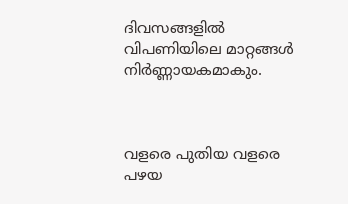ദിവസങ്ങളിൽ വിപണിയിലെ മാറ്റങ്ങൾ നിർണ്ണായകമാകും.



വളരെ പുതിയ വളരെ പഴയ